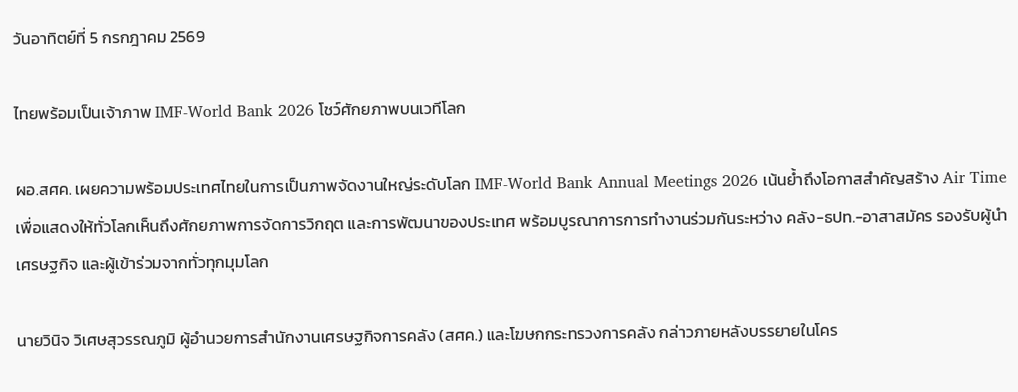วันอาทิตย์ที่ 5 กรกฎาคม 2569

ไทยพร้อมเป็นเจ้าภาพ IMF-World Bank 2026 โชว์ศักยภาพบนเวทีโลก

ผอ.สศค. เผยความพร้อมประเทศไทยในการเป็นภาพจัดงานใหญ่ระดับโลก IMF-World Bank Annual Meetings 2026 เน้นย้ำถึงโอกาสสำคัญสร้าง Air Time เพื่อแสดงให้ทั่วโลกเห็นถึงศักยภาพการจัดการวิกฤต และการพัฒนาของประเทศ พร้อมบูรณาการการทำงานร่วมกันระหว่าง คลัง-ธปท.-อาสาสมัคร รองรับผู้นำเศรษฐกิจ และผู้เข้าร่วมจากทั่วทุกมุมโลก

นายวินิจ วิเศษสุวรรณภูมิ ผู้อำนวยการสำนักงานเศรษฐกิจการคลัง (สศค.) และโฆษกกระทรวงการคลัง กล่าวภายหลังบรรยายในโคร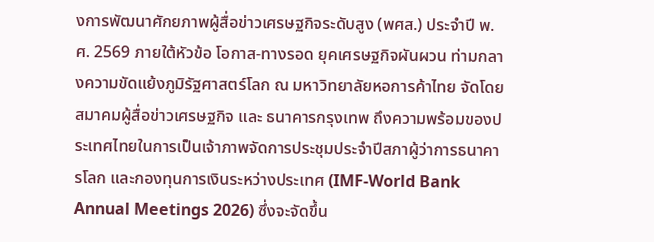งการพัฒนาศักยภาพผู้สื่อข่าวเศรษฐกิจระดับสูง (พศส.) ประจำปี พ.ศ. 2569 ภายใต้หัวข้อ โอกาส-ทางรอด ยุคเศรษฐกิจผันผวน ท่ามกลางความขัดแย้งภูมิรัฐศาสตร์โลก ณ มหาวิทยาลัยหอการค้าไทย จัดโดยสมาคมผู้สื่อข่าวเศรษฐกิจ และ ธนาคารกรุงเทพ ถึงความพร้อมของประเทศไทยในการเป็นเจ้าภาพจัดการประชุมประจำปีสภาผู้ว่าการธนาคารโลก และกองทุนการเงินระหว่างประเทศ (IMF-World Bank Annual Meetings 2026) ซึ่งจะจัดขึ้น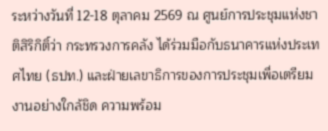ระหว่างวันที่ 12-18 ตุลาคม 2569 ณ ศูนย์การประชุมแห่งชาติสิริกิติ์ว่า กระทรวงการคลัง ได้ร่วมมือกับธนาคารแห่งประเทศไทย (ธปท.) และฝ่ายเลขาธิการของการประชุมเพื่อเตรียมงานอย่างใกล้ชิด ความพร้อม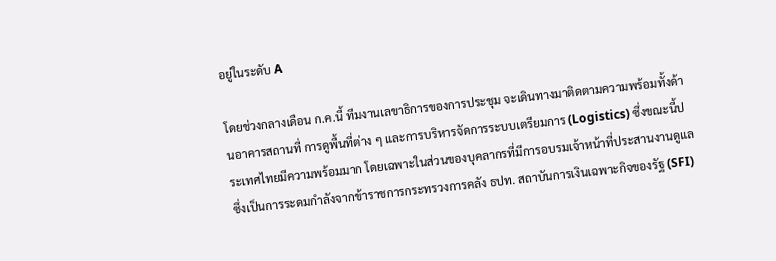อยู่ในระดับ A

โดยช่วงกลางเดือน ก.ค.นี้ ทีมงานเลขาธิการของการประชุม จะเดินทางมาติดตามความพร้อมทั้งด้านอาคารสถานที่ การดูพื้นที่ต่าง ๆ และการบริหารจัดการระบบเตรียมการ (Logistics) ซึ่งขณะนี้ประเทศไทยมีความพร้อมมาก โดยเฉพาะในส่วนของบุคลากรที่มีการอบรมเจ้าหน้าที่ประสานงานดูแล ซึ่งเป็นการระดมกำลังจากข้าราชการกระทรวงการคลัง ธปท. สถาบันการเงินเฉพาะกิจของรัฐ (SFI)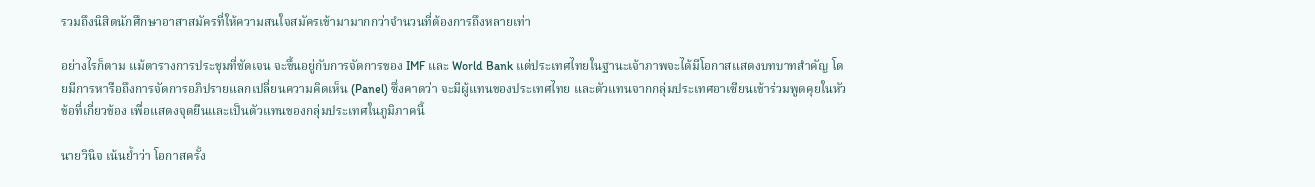รวมถึงนิสิตนักศึกษาอาสาสมัครที่ให้ความสนใจสมัครเข้ามามากกว่าจำนวนที่ต้องการถึงหลายเท่า

อย่างไรก็ตาม แม้ตารางการประชุมที่ชัดเจน จะขึ้นอยู่กับการจัดการของ IMF และ World Bank แต่ประเทศไทยในฐานะเจ้าภาพจะได้มีโอกาสแสดงบทบาทสำคัญ โดยมีการหารือถึงการจัดการอภิปรายแลกเปลี่ยนความคิดเห็น (Panel) ซึ่งคาดว่า จะมีผู้แทนของประเทศไทย และตัวแทนจากกลุ่มประเทศอาเซียนเข้าร่วมพูดคุยในหัวข้อที่เกี่ยวข้อง เพื่อแสดงจุดยืนและเป็นตัวแทนของกลุ่มประเทศในภูมิภาคนี้

นายวินิจ เน้นย้ำว่า โอกาสครั้ง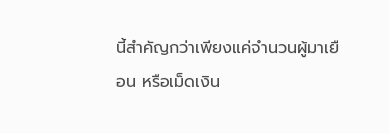นี้สำคัญกว่าเพียงแค่จำนวนผู้มาเยือน หรือเม็ดเงิน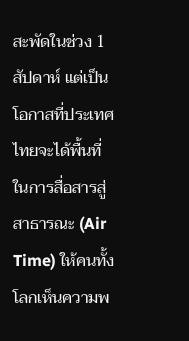สะพัดในช่วง 1 สัปดาห์ แต่เป็นโอกาสที่ประเทศไทยจะได้พื้นที่ในการสื่อสารสู่สาธารณะ (Air Time) ให้คนทั้งโลกเห็นความพ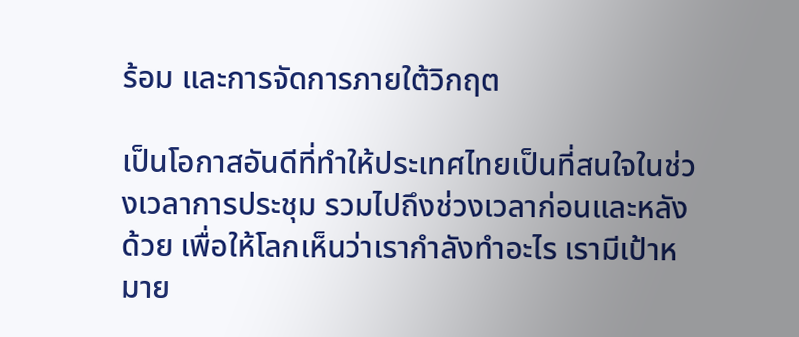ร้อม และการจัดการภายใต้วิกฤต

เป็นโอกาสอันดีที่ทำให้ประเทศไทยเป็นที่สนใจในช่วงเวลาการประชุม รวมไปถึงช่วงเวลาก่อนและหลังด้วย เพื่อให้โลกเห็นว่าเรากำลังทำอะไร เรามีเป้าหมาย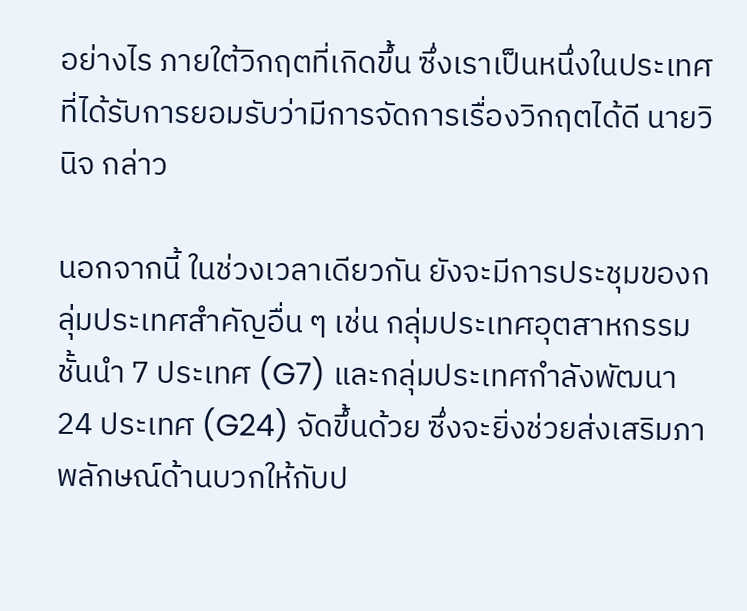อย่างไร ภายใต้วิกฤตที่เกิดขึ้น ซึ่งเราเป็นหนึ่งในประเทศที่ได้รับการยอมรับว่ามีการจัดการเรื่องวิกฤตได้ดี นายวินิจ กล่าว

นอกจากนี้ ในช่วงเวลาเดียวกัน ยังจะมีการประชุมของกลุ่มประเทศสำคัญอื่น ๆ เช่น กลุ่มประเทศอุตสาหกรรมชั้นนำ 7 ประเทศ (G7) และกลุ่มประเทศกำลังพัฒนา 24 ประเทศ (G24) จัดขึ้นด้วย ซึ่งจะยิ่งช่วยส่งเสริมภาพลักษณ์ด้านบวกให้กับป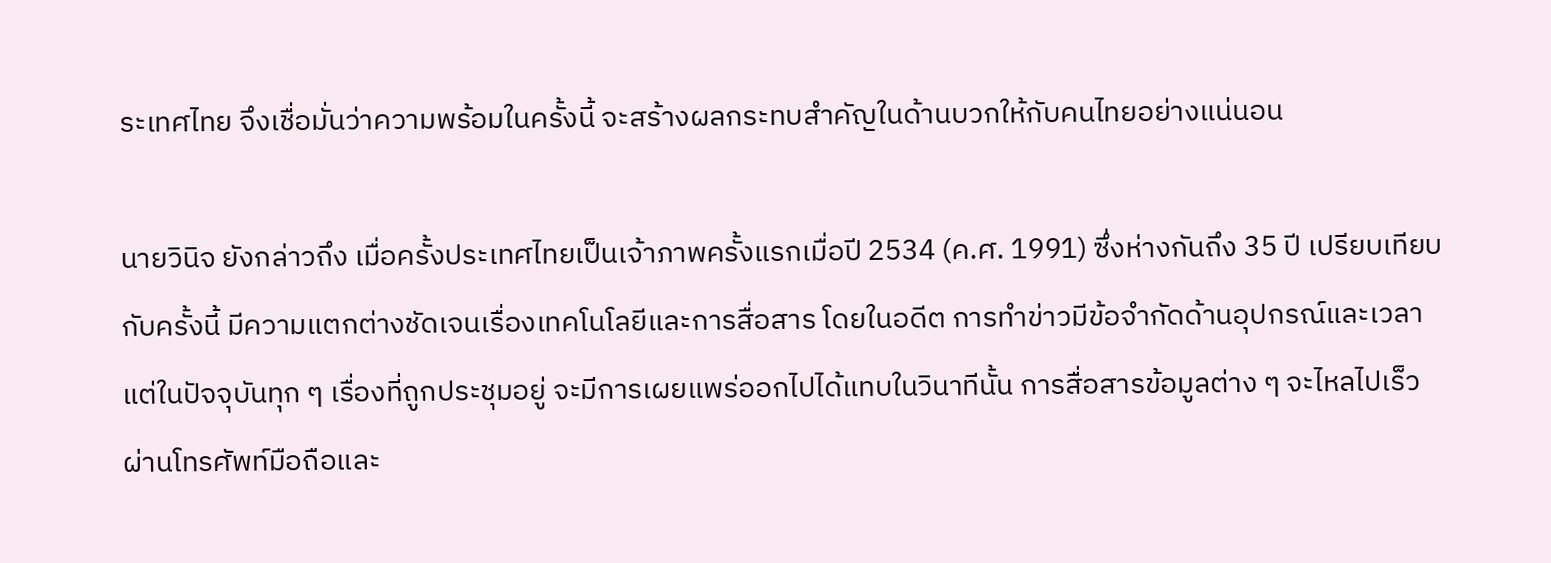ระเทศไทย จึงเชื่อมั่นว่าความพร้อมในครั้งนี้ จะสร้างผลกระทบสำคัญในด้านบวกให้กับคนไทยอย่างแน่นอน

นายวินิจ ยังกล่าวถึง เมื่อครั้งประเทศไทยเป็นเจ้าภาพครั้งแรกเมื่อปี 2534 (ค.ศ. 1991) ซึ่งห่างกันถึง 35 ปี เปรียบเทียบกับครั้งนี้ มีความแตกต่างชัดเจนเรื่องเทคโนโลยีและการสื่อสาร โดยในอดีต การทำข่าวมีข้อจำกัดด้านอุปกรณ์และเวลา แต่ในปัจจุบันทุก ๆ เรื่องที่ถูกประชุมอยู่ จะมีการเผยแพร่ออกไปได้แทบในวินาทีนั้น การสื่อสารข้อมูลต่าง ๆ จะไหลไปเร็ว ผ่านโทรศัพท์มือถือและ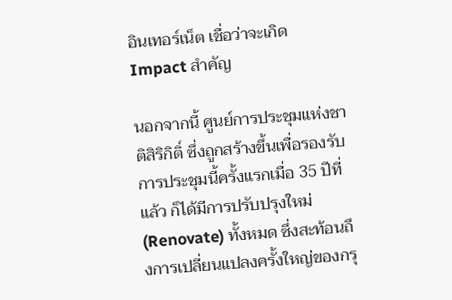อินเทอร์เน็ต เชื่อว่าจะเกิด Impact สำคัญ

นอกจากนี้ ศูนย์การประชุมแห่งชาติสิริกิติ์ ซึ่งถูกสร้างขึ้นเพื่อรองรับการประชุมนี้ครั้งแรกเมื่อ 35 ปีที่แล้ว ก็ได้มีการปรับปรุงใหม่ (Renovate) ทั้งหมด ซึ่งสะท้อนถึงการเปลี่ยนแปลงครั้งใหญ่ของกรุ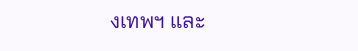งเทพฯ และ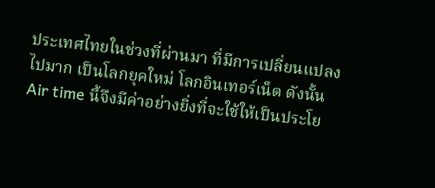ประเทศไทยในช่วงที่ผ่านมา ที่มีการเปลี่ยนแปลงไปมาก เป็นโลกยุคใหม่ โลกอินเทอร์เน็ต ดังนั้น Air time นี้จึงมีค่าอย่างยิ่งที่จะใช้ให้เป็นประโย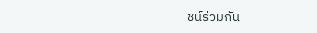ชน์ร่วมกัน